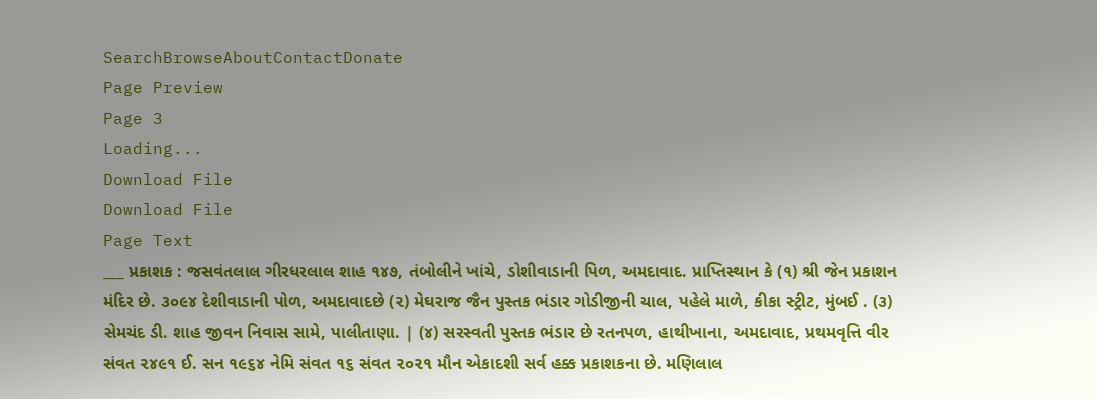SearchBrowseAboutContactDonate
Page Preview
Page 3
Loading...
Download File
Download File
Page Text
___ પ્રકાશક : જસવંતલાલ ગીરધરલાલ શાહ ૧૪૭, તંબોલીને ખાંચે, ડોશીવાડાની પિળ, અમદાવાદ. પ્રાપ્તિસ્થાન કે (૧) શ્રી જેન પ્રકાશન મંદિર છે. ૩૦૯૪ દેશીવાડાની પોળ, અમદાવાદછે (૨) મેઘરાજ જૈન પુસ્તક ભંડાર ગોડીજીની ચાલ, પહેલે માળે, કીકા સ્ટ્રીટ, મુંબઈ . (૩) સેમચંદ ડી. શાહ જીવન નિવાસ સામે, પાલીતાણા. | (૪) સરસ્વતી પુસ્તક ભંડાર છે રતનપળ, હાથીખાના, અમદાવાદ, પ્રથમવૃત્તિ વીર સંવત ૨૪૯૧ ઈ. સન ૧૯૬૪ નેમિ સંવત ૧૬ સંવત ૨૦૨૧ મૌન એકાદશી સર્વ હક્ક પ્રકાશકના છે. મણિલાલ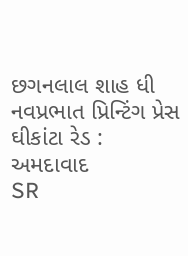છગનલાલ શાહ ધી નવપ્રભાત પ્રિન્ટિંગ પ્રેસ ઘીકાંટા રેડ : અમદાવાદ
SR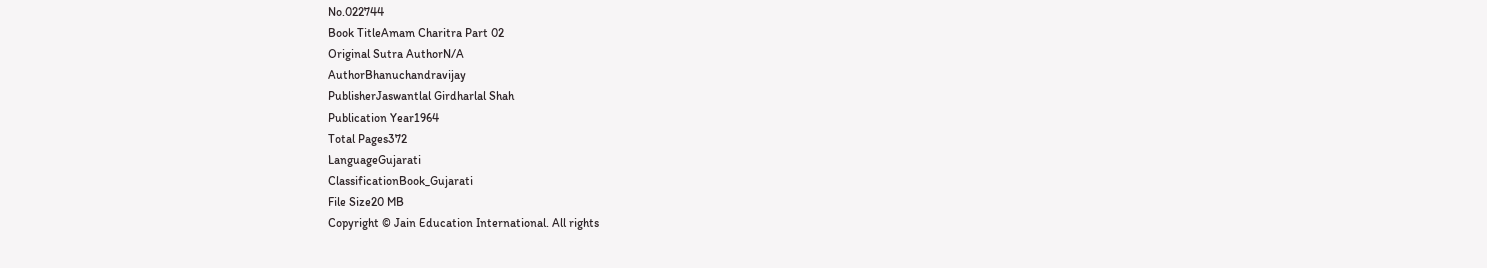No.022744
Book TitleAmam Charitra Part 02
Original Sutra AuthorN/A
AuthorBhanuchandravijay
PublisherJaswantlal Girdharlal Shah
Publication Year1964
Total Pages372
LanguageGujarati
ClassificationBook_Gujarati
File Size20 MB
Copyright © Jain Education International. All rights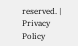reserved. | Privacy Policy